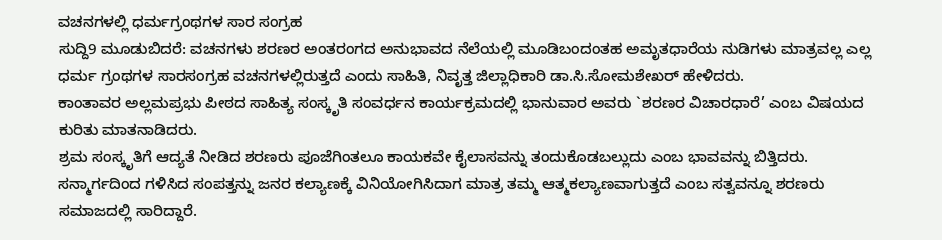ವಚನಗಳಲ್ಲಿ ಧರ್ಮಗ್ರಂಥಗಳ ಸಾರ ಸಂಗ್ರಹ
ಸುದ್ದಿ9 ಮೂಡುಬಿದರೆ: ವಚನಗಳು ಶರಣರ ಅಂತರಂಗದ ಅನುಭಾವದ ನೆಲೆಯಲ್ಲಿ ಮೂಡಿಬಂದಂತಹ ಅಮೃತಧಾರೆಯ ನುಡಿಗಳು ಮಾತ್ರವಲ್ಲ ಎಲ್ಲ ಧರ್ಮ ಗ್ರಂಥಗಳ ಸಾರಸಂಗ್ರಹ ವಚನಗಳಲ್ಲಿರುತ್ತದೆ ಎಂದು ಸಾಹಿತಿ, ನಿವೃತ್ತ ಜಿಲ್ಲಾಧಿಕಾರಿ ಡಾ.ಸಿ.ಸೋಮಶೇಖರ್ ಹೇಳಿದರು.
ಕಾಂತಾವರ ಅಲ್ಲಮಪ್ರಭು ಪೀಠದ ಸಾಹಿತ್ಯ ಸಂಸ್ಕೃತಿ ಸಂವರ್ಧನ ಕಾರ್ಯಕ್ರಮದಲ್ಲಿ ಭಾನುವಾರ ಅವರು `ಶರಣರ ವಿಚಾರಧಾರೆ’ ಎಂಬ ವಿಷಯದ ಕುರಿತು ಮಾತನಾಡಿದರು.
ಶ್ರಮ ಸಂಸ್ಕೃತಿಗೆ ಆದ್ಯತೆ ನೀಡಿದ ಶರಣರು ಪೂಜೆಗಿಂತಲೂ ಕಾಯಕವೇ ಕೈಲಾಸವನ್ನು ತಂದುಕೊಡಬಲ್ಲುದು ಎಂಬ ಭಾವವನ್ನು ಬಿತ್ತಿದರು. ಸನ್ಮಾರ್ಗದಿಂದ ಗಳಿಸಿದ ಸಂಪತ್ತನ್ನು ಜನರ ಕಲ್ಯಾಣಕ್ಕೆ ವಿನಿಯೋಗಿಸಿದಾಗ ಮಾತ್ರ ತಮ್ಮ ಆತ್ಮಕಲ್ಯಾಣವಾಗುತ್ತದೆ ಎಂಬ ಸತ್ವವನ್ನೂ ಶರಣರು ಸಮಾಜದಲ್ಲಿ ಸಾರಿದ್ದಾರೆ.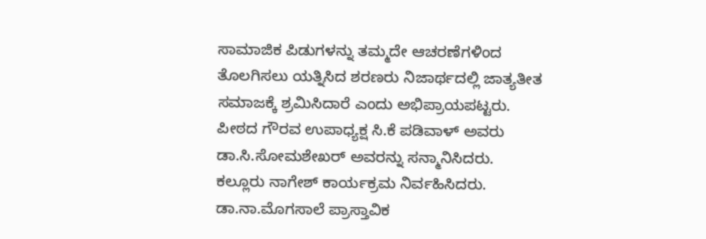ಸಾಮಾಜಿಕ ಪಿಡುಗಳನ್ನು ತಮ್ಮದೇ ಆಚರಣೆಗಳಿಂದ ತೊಲಗಿಸಲು ಯತ್ನಿಸಿದ ಶರಣರು ನಿಜಾರ್ಥದಲ್ಲಿ ಜಾತ್ಯತೀತ ಸಮಾಜಕ್ಕೆ ಶ್ರಮಿಸಿದಾರೆ ಎಂದು ಅಭಿಪ್ರಾಯಪಟ್ಟರು.
ಪೀಠದ ಗೌರವ ಉಪಾಧ್ಯಕ್ಷ ಸಿ.ಕೆ ಪಡಿವಾಳ್ ಅವರು ಡಾ.ಸಿ.ಸೋಮಶೇಖರ್ ಅವರನ್ನು ಸನ್ಮಾನಿಸಿದರು.
ಕಲ್ಲೂರು ನಾಗೇಶ್ ಕಾರ್ಯಕ್ರಮ ನಿರ್ವಹಿಸಿದರು. ಡಾ.ನಾ.ಮೊಗಸಾಲೆ ಪ್ರಾಸ್ತಾವಿಕ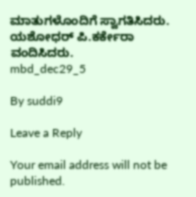ಮಾತುಗಳೊಂದಿಗೆ ಸ್ವಾಗತಿಸಿದರು. ಯಶೋಧರ್ ಪಿ.ಕರ್ಕೇರಾ ವಂದಿಸಿದರು.
mbd_dec29_5

By suddi9

Leave a Reply

Your email address will not be published.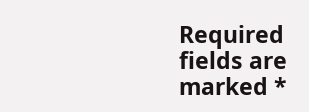Required fields are marked *